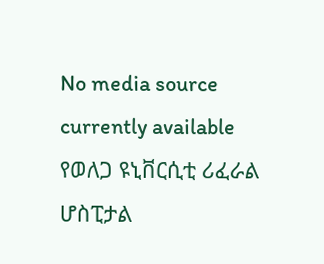No media source currently available
የወለጋ ዩኒቨርሲቲ ሪፈራል ሆስፒታል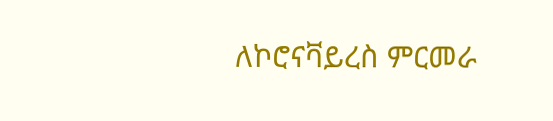ለኮሮናቫይረስ ምርመራ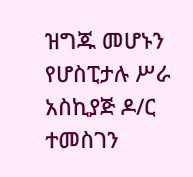ዝግጁ መሆኑን የሆስፒታሉ ሥራ አስኪያጅ ዶ/ር ተመስገን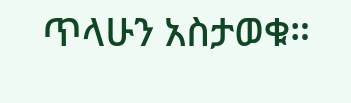ጥላሁን አስታወቁ።